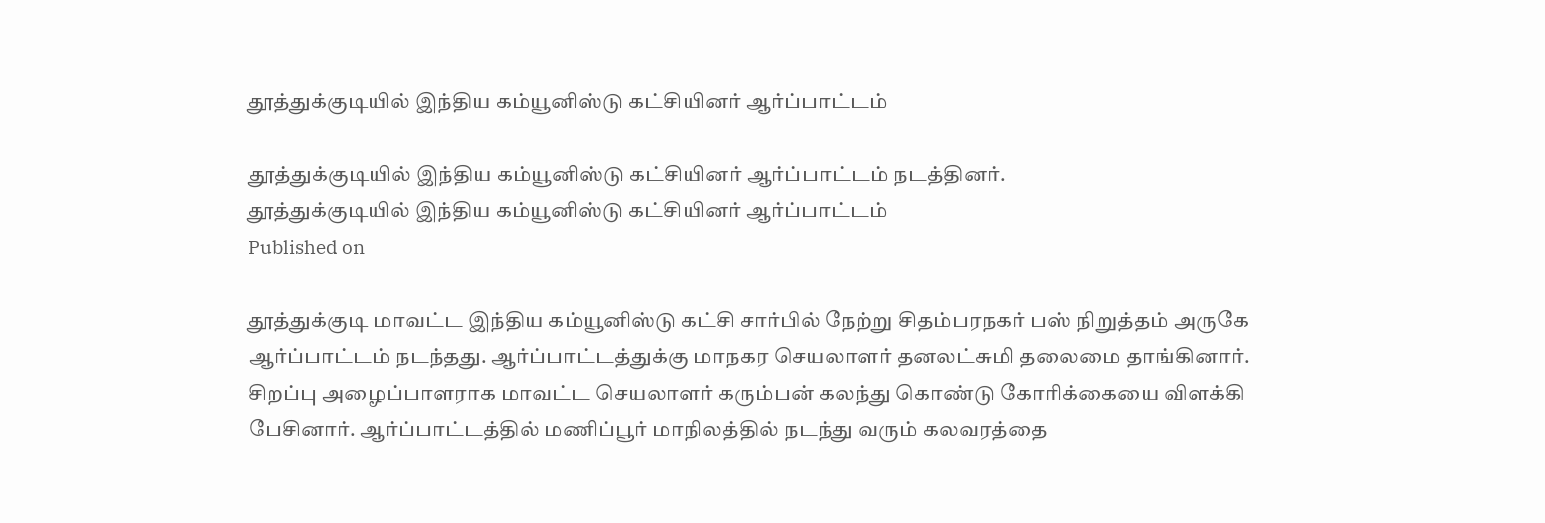தூத்துக்குடியில் இந்திய கம்யூனிஸ்டு கட்சியினர் ஆர்ப்பாட்டம்

தூத்துக்குடியில் இந்திய கம்யூனிஸ்டு கட்சியினர் ஆர்ப்பாட்டம் நடத்தினர்.
தூத்துக்குடியில் இந்திய கம்யூனிஸ்டு கட்சியினர் ஆர்ப்பாட்டம்
Published on

தூத்துக்குடி மாவட்ட இந்திய கம்யூனிஸ்டு கட்சி சார்பில் நேற்று சிதம்பரநகர் பஸ் நிறுத்தம் அருகே ஆர்ப்பாட்டம் நடந்தது. ஆர்ப்பாட்டத்துக்கு மாநகர செயலாளர் தனலட்சுமி தலைமை தாங்கினார். சிறப்பு அழைப்பாளராக மாவட்ட செயலாளர் கரும்பன் கலந்து கொண்டு கோரிக்கையை விளக்கி பேசினார். ஆர்ப்பாட்டத்தில் மணிப்பூர் மாநிலத்தில் நடந்து வரும் கலவரத்தை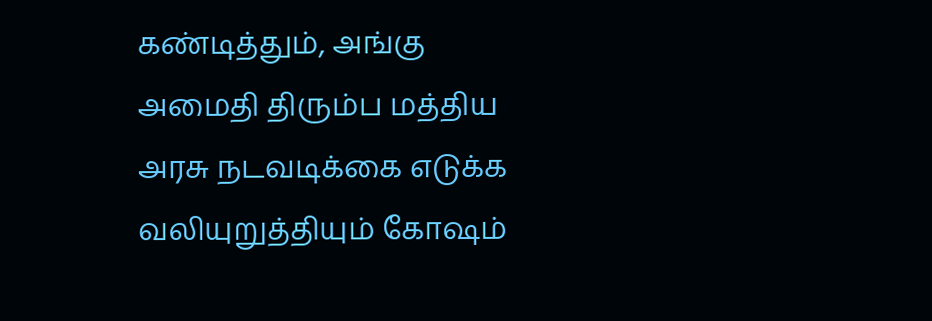கண்டித்தும், அங்கு அமைதி திரும்ப மத்திய அரசு நடவடிக்கை எடுக்க வலியுறுத்தியும் கோஷம்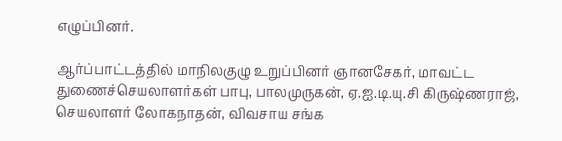எழுப்பினர்.

ஆர்ப்பாட்டத்தில் மாநிலகுழு உறுப்பினர் ஞானசேகர், மாவட்ட துணைச்செயலாளர்கள் பாபு, பாலமுருகன், ஏ.ஐ.டி.யு.சி கிருஷ்ணராஜ், செயலாளர் லோகநாதன், விவசாய சங்க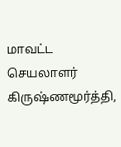மாவட்ட செயலாளர் கிருஷ்ணமூர்த்தி,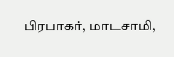பிரபாகர், மாடசாமி,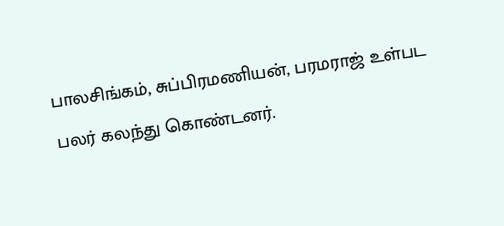பாலசிங்கம், சுப்பிரமணியன், பரமராஜ் உள்பட பலர் கலந்து கொண்டனர்.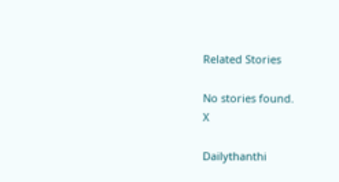Related Stories

No stories found.
X

Dailythanthi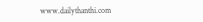www.dailythanthi.com